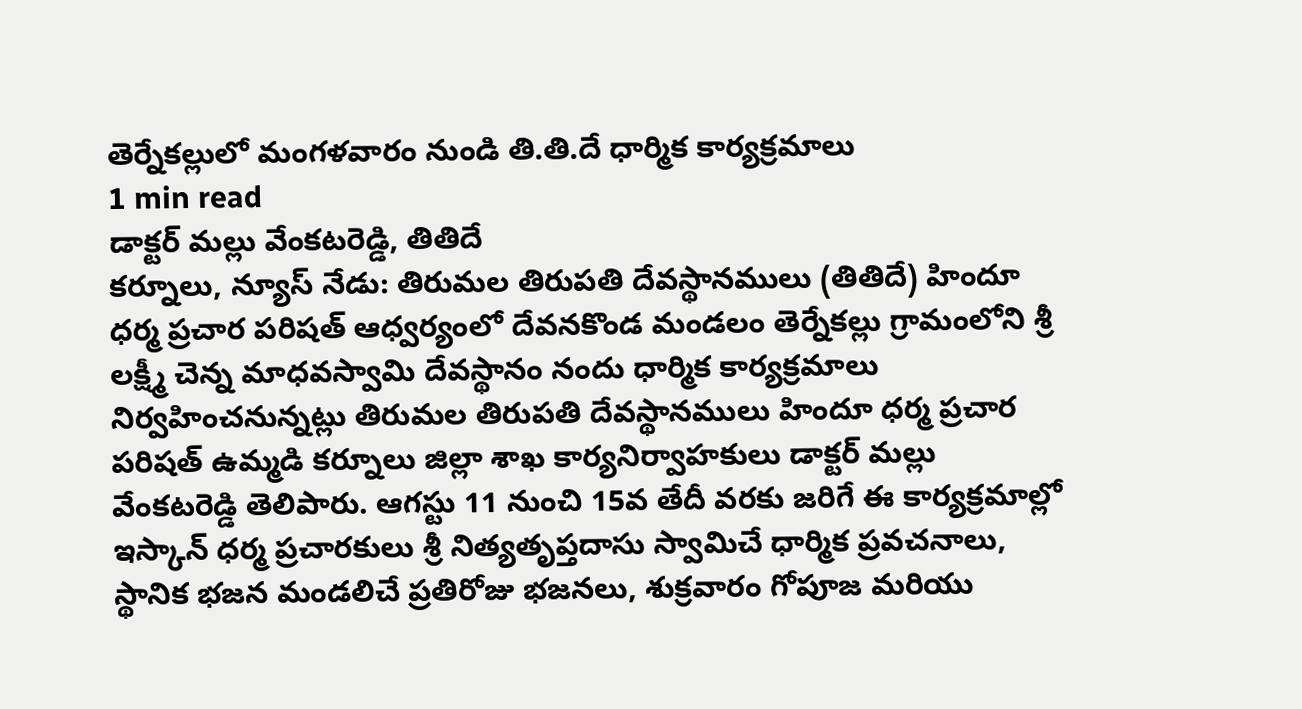తెర్నేకల్లులో మంగళవారం నుండి తి.తి.దే ధార్మిక కార్యక్రమాలు
1 min read
డాక్టర్ మల్లు వేంకటరెడ్డి, తితిదే
కర్నూలు, న్యూస్ నేడు: తిరుమల తిరుపతి దేవస్థానములు (తితిదే) హిందూ ధర్మ ప్రచార పరిషత్ ఆధ్వర్యంలో దేవనకొండ మండలం తెర్నేకల్లు గ్రామంలోని శ్రీ లక్ష్మీ చెన్న మాధవస్వామి దేవస్థానం నందు ధార్మిక కార్యక్రమాలు నిర్వహించనున్నట్లు తిరుమల తిరుపతి దేవస్థానములు హిందూ ధర్మ ప్రచార పరిషత్ ఉమ్మడి కర్నూలు జిల్లా శాఖ కార్యనిర్వాహకులు డాక్టర్ మల్లు వేంకటరెడ్డి తెలిపారు. ఆగస్టు 11 నుంచి 15వ తేదీ వరకు జరిగే ఈ కార్యక్రమాల్లో ఇస్కాన్ ధర్మ ప్రచారకులు శ్రీ నిత్యతృప్తదాసు స్వామిచే ధార్మిక ప్రవచనాలు, స్థానిక భజన మండలిచే ప్రతిరోజు భజనలు, శుక్రవారం గోపూజ మరియు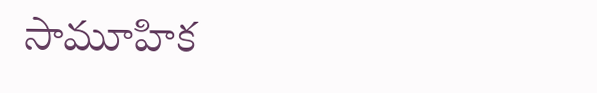సామూహిక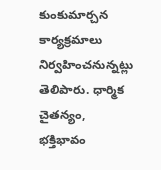కుంకుమార్చన కార్యక్రమాలు నిర్వహించనున్నట్లు తెలిపారు. ధార్మిక చైతన్యం, భక్తిభావం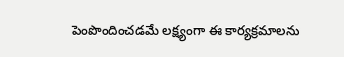పెంపొందించడమే లక్ష్యంగా ఈ కార్యక్రమాలను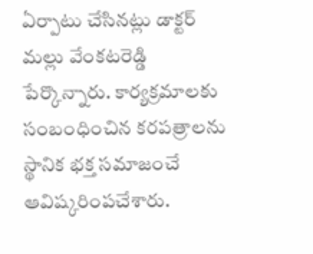ఏర్పాటు చేసినట్లు డాక్టర్ మల్లు వేంకటరెడ్డి పేర్కొన్నారు. కార్యక్రమాలకు సంబంధించిన కరపత్రాలను స్థానిక భక్త సమాజంచే ఆవిష్కరింపచేశారు.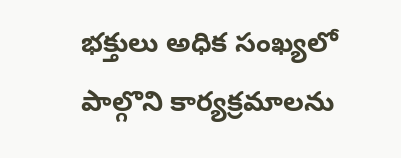భక్తులు అధిక సంఖ్యలో పాల్గొని కార్యక్రమాలను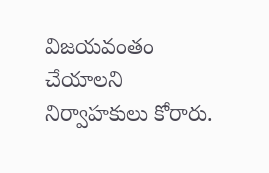విజయవంతం చేయాలని నిర్వాహకులు కోరారు.